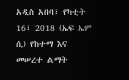አዲስ አበባ፣ የካቲት 16፣ 2018 (ኤፍ ኤም ሲ) የከተማ እና መሠረተ ልማት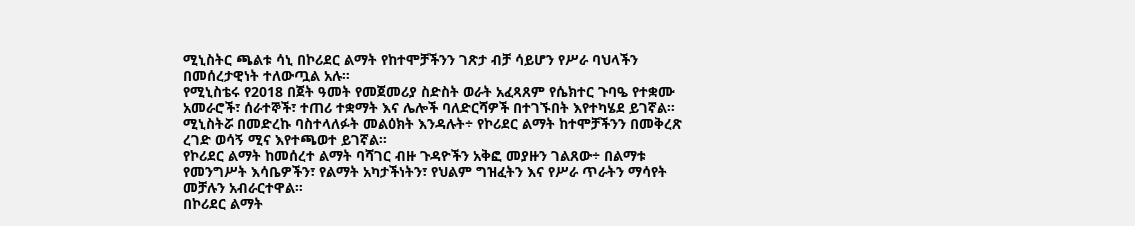ሚኒስትር ጫልቱ ሳኒ በኮሪደር ልማት የከተሞቻችንን ገጽታ ብቻ ሳይሆን የሥራ ባህላችን በመሰረታዊነት ተለውጧል አሉ።
የሚኒስቴሩ የ2018 በጀት ዓመት የመጀመሪያ ስድስት ወራት አፈጻጸም የሴክተር ጉባዔ የተቋሙ አመራሮች፣ ሰራተኞች፣ ተጠሪ ተቋማት እና ሌሎች ባለድርሻዎች በተገኙበት እየተካሄደ ይገኛል።
ሚኒስትሯ በመድረኩ ባስተላለፉት መልዕክት እንዳሉት÷ የኮሪደር ልማት ከተሞቻችንን በመቅረጽ ረገድ ወሳኝ ሚና እየተጫወተ ይገኛል።
የኮሪደር ልማት ከመሰረተ ልማት ባሻገር ብዙ ጉዳዮችን አቅፎ መያዙን ገልጸው÷ በልማቱ የመንግሥት እሳቤዎችን፣ የልማት አካታችነትን፣ የህልም ግዝፈትን እና የሥራ ጥራትን ማሳየት መቻሉን አብራርተዋል።
በኮሪደር ልማት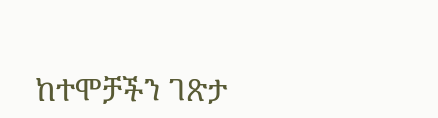ከተሞቻችን ገጽታ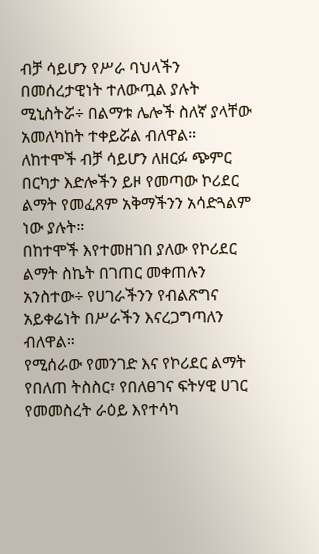ብቻ ሳይሆን የሥራ ባህላችን በመሰረታዊነት ተለውጧል ያሉት ሚኒስትሯ÷ በልማቱ ሌሎች ስለኛ ያላቸው አመለካከት ተቀይሯል ብለዋል።
ለከተሞች ብቻ ሳይሆን ለዘርፉ ጭምር በርካታ እድሎችን ይዞ የመጣው ኮሪደር ልማት የመፈጸም አቅማችንን አሳድጓልም ነው ያሉት።
በከተሞች እየተመዘገበ ያለው የኮሪደር ልማት ስኬት በገጠር መቀጠሉን አንስተው÷ የሀገራችንን የብልጽግና አይቀሬነት በሥራችን እናረጋግጣለን ብለዋል።
የሚሰራው የመንገድ እና የኮሪደር ልማት የበለጠ ትስስር፣ የበለፀገና ፍትሃዊ ሀገር የመመስረት ራዕይ እየተሳካ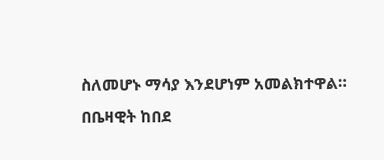ስለመሆኑ ማሳያ እንደሆነም አመልክተዋል።
በቤዛዊት ከበደ